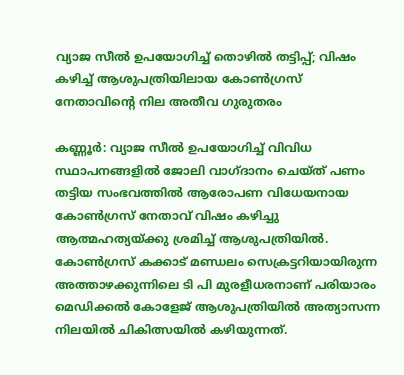വ്യാജ സീല്‍ ഉപയോഗിച്ച് തൊഴില്‍ തട്ടിപ്പ്; വിഷം കഴിച്ച് ആശുപത്രിയിലായ കോണ്‍ഗ്രസ് നേതാവിന്റെ നില അതീവ ഗുരുതരം

കണ്ണൂര്‍: വ്യാജ സീല്‍ ഉപയോഗിച്ച് വിവിധ സ്ഥാപനങ്ങളിൽ ജോലി വാഗ്ദാനം ചെയ്ത് പണം തട്ടിയ സംഭവത്തില്‍ ആരോപണ വിധേയനായ കോണ്‍ഗ്രസ് നേതാവ് വിഷം കഴിച്ചു ആത്മഹത്യയ്ക്കു ശ്രമിച്ച് ആശുപത്രിയില്‍. കോണ്‍ഗ്രസ് കക്കാട് മണ്ഡലം സെക്രട്ടറിയായിരുന്ന അത്താഴക്കുന്നിലെ ടി പി മുരളീധരനാണ് പരിയാരം മെഡിക്കല്‍ കോളേജ് ആശുപത്രിയില്‍ അത്യാസന്ന നിലയില്‍ ചികിത്സയില്‍ കഴിയുന്നത്.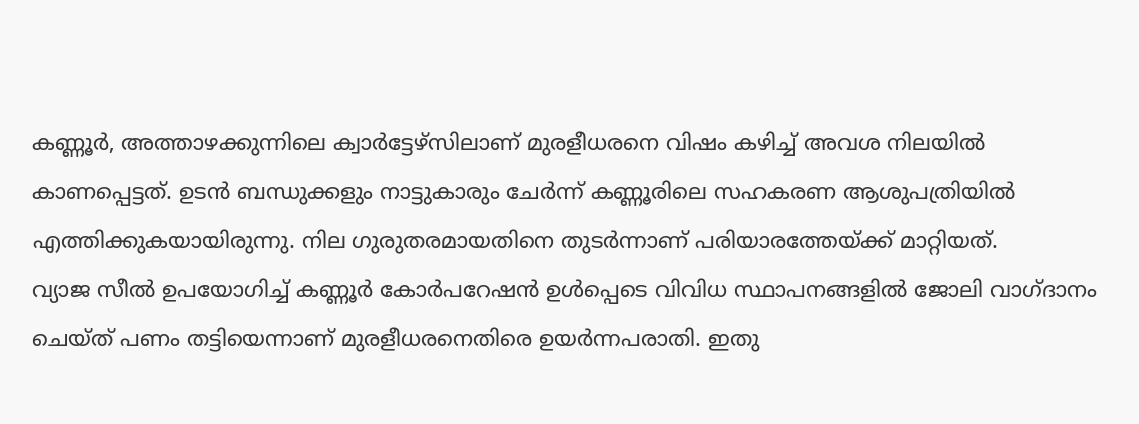കണ്ണൂര്‍, അത്താഴക്കുന്നിലെ ക്വാര്‍ട്ടേഴ്‌സിലാണ് മുരളീധരനെ വിഷം കഴിച്ച് അവശ നിലയില്‍ കാണപ്പെട്ടത്. ഉടന്‍ ബന്ധുക്കളും നാട്ടുകാരും ചേര്‍ന്ന് കണ്ണൂരിലെ സഹകരണ ആശുപത്രിയില്‍ എത്തിക്കുകയായിരുന്നു. നില ഗുരുതരമായതിനെ തുടര്‍ന്നാണ് പരിയാരത്തേയ്ക്ക് മാറ്റിയത്.
വ്യാജ സീല്‍ ഉപയോഗിച്ച് കണ്ണൂര്‍ കോര്‍പറേഷന്‍ ഉള്‍പ്പെടെ വിവിധ സ്ഥാപനങ്ങളില്‍ ജോലി വാഗ്ദാനം ചെയ്ത് പണം തട്ടിയെന്നാണ് മുരളീധരനെതിരെ ഉയര്‍ന്നപരാതി. ഇതു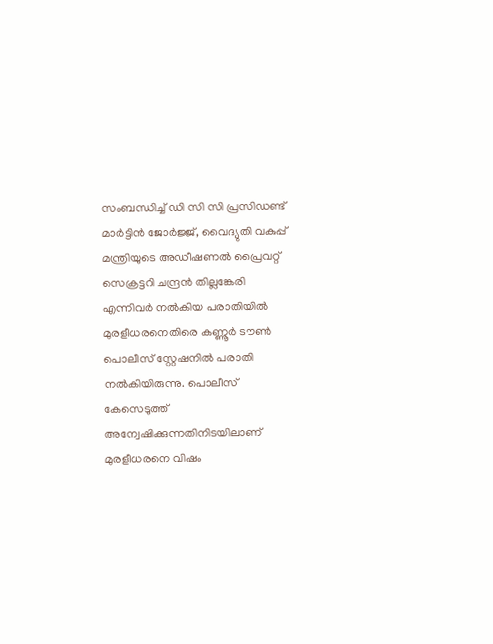സംബന്ധിച്ച് ഡി സി സി പ്രസിഡണ്ട് മാര്‍ട്ടിന്‍ ജോര്‍ജ്ജ്, വൈദ്യുതി വകുപ്പ് മന്ത്രിയുടെ അഡീഷണല്‍ പ്രൈവറ്റ് സെക്രട്ടറി ചന്ദ്രന്‍ തില്ലങ്കേരി എന്നിവര്‍ നല്‍കിയ പരാതിയില്‍ മുരളീധരനെതിരെ കണ്ണൂര്‍ ടൗണ്‍ പൊലീസ് സ്റ്റേഷനില്‍ പരാതി നല്‍കിയിരുന്നു. പൊലീസ് കേസെടുത്ത് അന്വേഷിക്കുന്നതിനിടയിലാണ് മുരളീധരനെ വിഷം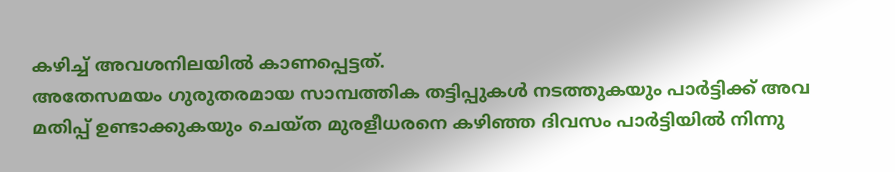കഴിച്ച് അവശനിലയില്‍ കാണപ്പെട്ടത്.
അതേസമയം ഗുരുതരമായ സാമ്പത്തിക തട്ടിപ്പുകള്‍ നടത്തുകയും പാര്‍ട്ടിക്ക് അവ മതിപ്പ് ഉണ്ടാക്കുകയും ചെയ്ത മുരളീധരനെ കഴിഞ്ഞ ദിവസം പാര്‍ട്ടിയില്‍ നിന്നു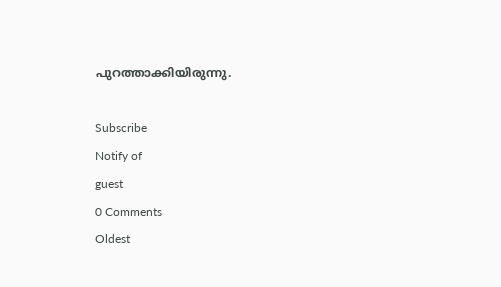പുറത്താക്കിയിരുന്നു.

Subscribe
Notify of
guest
0 Comments
Oldest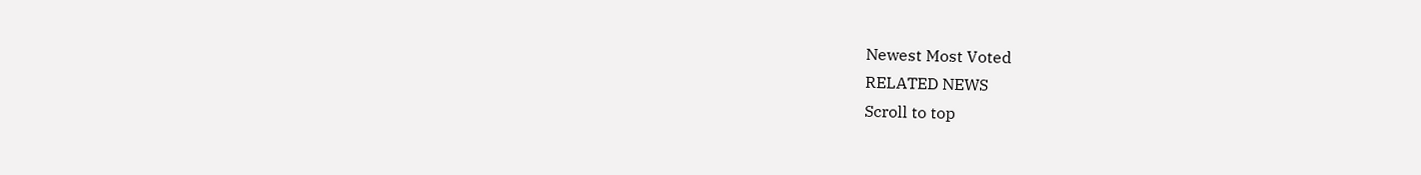Newest Most Voted
RELATED NEWS
Scroll to top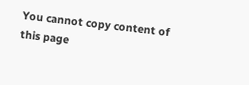You cannot copy content of this page